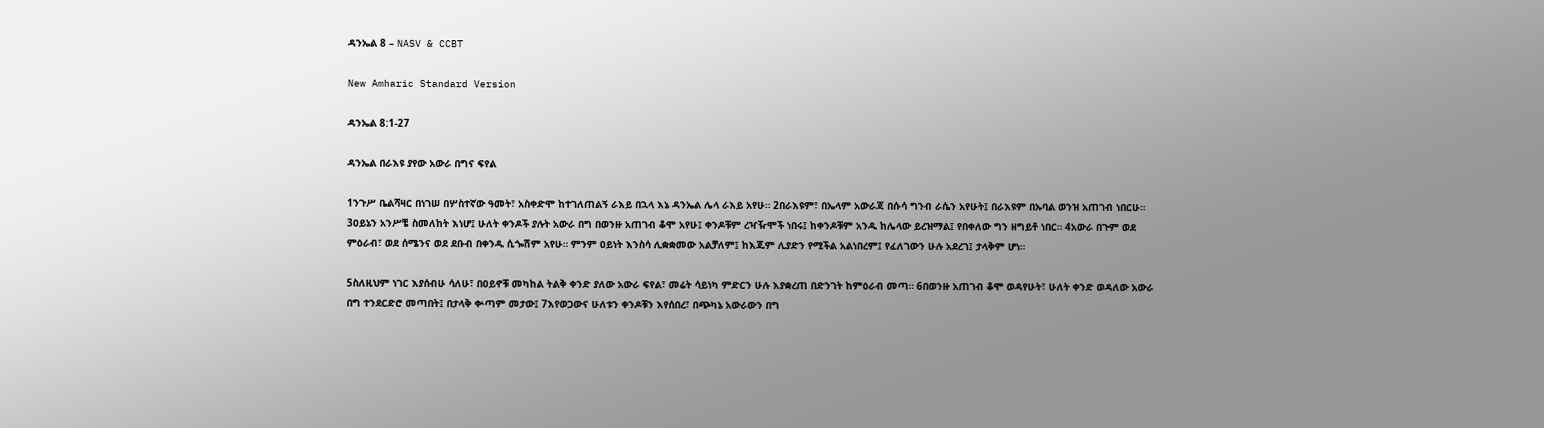ዳንኤል 8 – NASV & CCBT

New Amharic Standard Version

ዳንኤል 8:1-27

ዳንኤል በራእዩ ያየው አውራ በግና ፍየል

1ንጉሥ ቤልሻዛር በነገሠ በሦስተኛው ዓመት፣ አስቀድሞ ከተገለጠልኝ ራእይ በኋላ እኔ ዳንኤል ሌላ ራእይ አየሁ። 2በራእዩም፣ በኤላም አውራጃ በሱሳ ግንብ ራሴን አየሁት፤ በራእዩም በኡባል ወንዝ አጠገብ ነበርሁ። 3ዐይኔን አንሥቼ ስመለከት እነሆ፤ ሁለት ቀንዶች ያሉት አውራ በግ በወንዙ አጠገብ ቆሞ አየሁ፤ ቀንዶቹም ረዣዥሞች ነበሩ፤ ከቀንዶቹም አንዱ ከሌላው ይረዝማል፤ የበቀለው ግን ዘግይቶ ነበር። 4አውራ በጉም ወደ ምዕራብ፣ ወደ ሰሜንና ወደ ደቡብ በቀንዱ ሲጐሽም አየሁ። ምንም ዐይነት እንስሳ ሊቋቋመው አልቻለም፤ ከእጁም ሊያድን የሚችል አልነበረም፤ የፈለገውን ሁሉ አደረገ፤ ታላቅም ሆነ።

5ስለዚህም ነገር እያሰብሁ ሳለሁ፣ በዐይኖቹ መካከል ትልቅ ቀንድ ያለው አውራ ፍየል፣ መሬት ሳይነካ ምድርን ሁሉ እያቋረጠ በድንገት ከምዕራብ መጣ። 6በወንዙ አጠገብ ቆሞ ወዳየሁት፣ ሁለት ቀንድ ወዳለው አውራ በግ ተንደርድሮ መጣበት፤ በታላቅ ቍጣም መታው፤ 7እየወጋውና ሁለቱን ቀንዶቹን እየሰበረ፣ በጭካኔ አውራውን በግ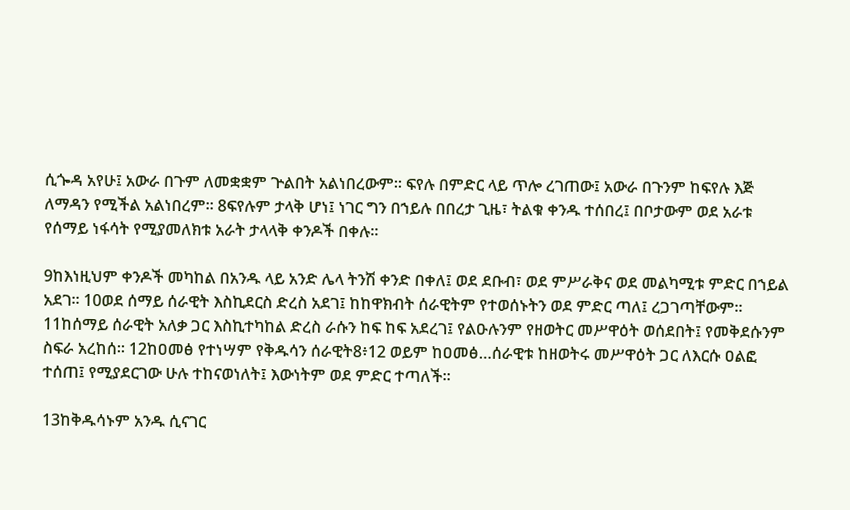ሲጐዳ አየሁ፤ አውራ በጉም ለመቋቋም ጕልበት አልነበረውም። ፍየሉ በምድር ላይ ጥሎ ረገጠው፤ አውራ በጉንም ከፍየሉ እጅ ለማዳን የሚችል አልነበረም። 8ፍየሉም ታላቅ ሆነ፤ ነገር ግን በኀይሉ በበረታ ጊዜ፣ ትልቁ ቀንዱ ተሰበረ፤ በቦታውም ወደ አራቱ የሰማይ ነፋሳት የሚያመለክቱ አራት ታላላቅ ቀንዶች በቀሉ።

9ከእነዚህም ቀንዶች መካከል በአንዱ ላይ አንድ ሌላ ትንሽ ቀንድ በቀለ፤ ወደ ደቡብ፣ ወደ ምሥራቅና ወደ መልካሚቱ ምድር በኀይል አደገ። 10ወደ ሰማይ ሰራዊት እስኪደርስ ድረስ አደገ፤ ከከዋክብት ሰራዊትም የተወሰኑትን ወደ ምድር ጣለ፤ ረጋገጣቸውም። 11ከሰማይ ሰራዊት አለቃ ጋር እስኪተካከል ድረስ ራሱን ከፍ ከፍ አደረገ፤ የልዑሉንም የዘወትር መሥዋዕት ወሰደበት፤ የመቅደሱንም ስፍራ አረከሰ። 12ከዐመፅ የተነሣም የቅዱሳን ሰራዊት8፥12 ወይም ከዐመፅ…ሰራዊቱ ከዘወትሩ መሥዋዕት ጋር ለእርሱ ዐልፎ ተሰጠ፤ የሚያደርገው ሁሉ ተከናወነለት፤ እውነትም ወደ ምድር ተጣለች።

13ከቅዱሳኑም አንዱ ሲናገር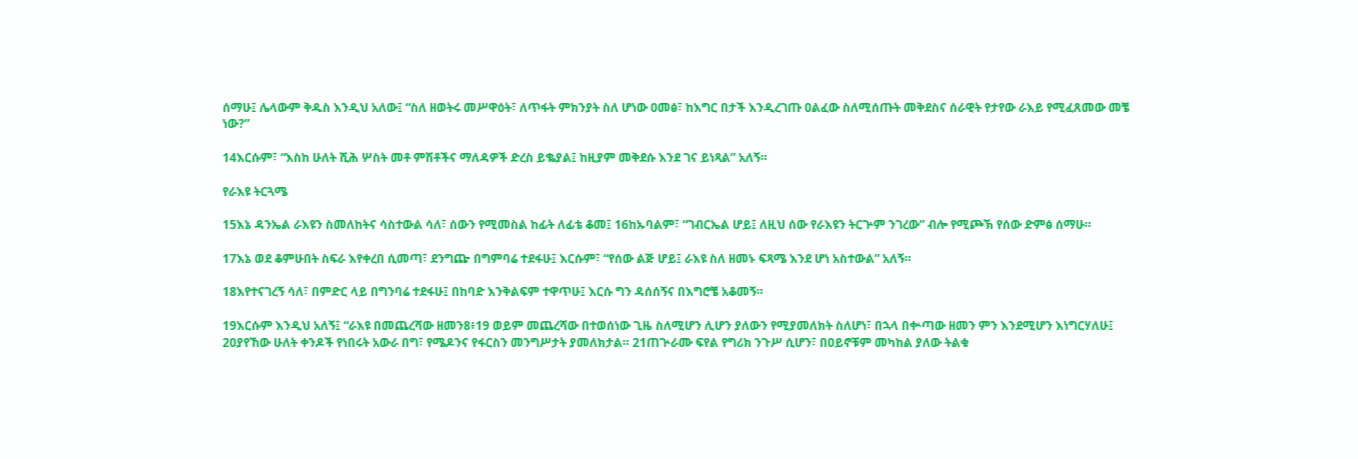ሰማሁ፤ ሌላውም ቅዱስ እንዲህ አለው፤ “ስለ ዘወትሩ መሥዋዕት፣ ለጥፋት ምክንያት ስለ ሆነው ዐመፅ፣ ከእግር በታች እንዲረገጡ ዐልፈው ስለሚሰጡት መቅደስና ሰራዊት የታየው ራእይ የሚፈጸመው መቼ ነው?”

14እርሱም፣ “እስከ ሁለት ሺሕ ሦስት መቶ ምሽቶችና ማለዳዎች ድረስ ይቈያል፤ ከዚያም መቅደሱ እንደ ገና ይነጻል” አለኝ።

የራእዩ ትርጓሜ

15እኔ ዳንኤል ራእዩን ስመለከትና ሳስተውል ሳለ፣ ሰውን የሚመስል ከፊት ለፊቴ ቆመ፤ 16ከኡባልም፣ “ገብርኤል ሆይ፤ ለዚህ ሰው የራእዩን ትርጕም ንገረው” ብሎ የሚጮኽ የሰው ድምፅ ሰማሁ።

17እኔ ወደ ቆምሁበት ስፍራ እየቀረበ ሲመጣ፣ ደንግጬ በግምባሬ ተደፋሁ፤ እርሱም፣ “የሰው ልጅ ሆይ፤ ራእዩ ስለ ዘመኑ ፍጻሜ እንደ ሆነ አስተውል” አለኝ።

18እየተናገረኝ ሳለ፣ በምድር ላይ በግንባሬ ተደፋሁ፤ በከባድ እንቅልፍም ተዋጥሁ፤ እርሱ ግን ዳሰሰኝና በእግሮቼ አቆመኝ።

19እርሱም እንዲህ አለኝ፤ “ራእዩ በመጨረሻው ዘመን8፥19 ወይም መጨረሻው በተወሰነው ጊዜ ስለሚሆን ሊሆን ያለውን የሚያመለክት ስለሆነ፣ በኋላ በቍጣው ዘመን ምን እንደሚሆን እነግርሃለሁ፤ 20ያየኸው ሁለት ቀንዶች የነበሩት አውራ በግ፣ የሜዶንና የፋርስን መንግሥታት ያመለክታል። 21ጠጕራሙ ፍየል የግሪክ ንጉሥ ሲሆን፣ በዐይኖቹም መካከል ያለው ትልቁ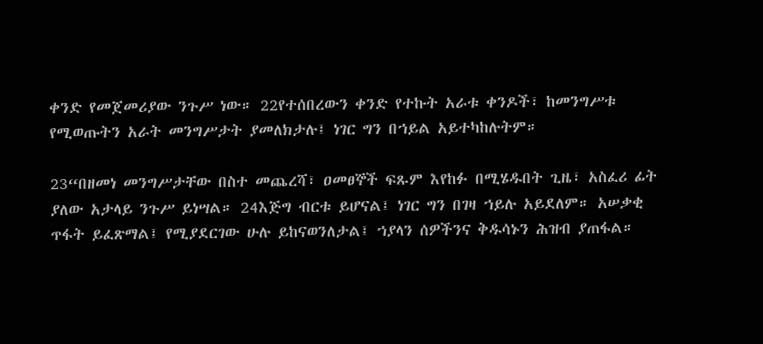ቀንድ የመጀመሪያው ንጉሥ ነው። 22የተሰበረውን ቀንድ የተኩት አራቱ ቀንዶች፣ ከመንግሥቱ የሚወጡትን አራት መንግሥታት ያመለክታሉ፤ ነገር ግን በኀይል አይተካከሉትም።

23“በዘመነ መንግሥታቸው በስተ መጨረሻ፣ ዐመፀኞች ፍጹም እየከፉ በሚሄዱበት ጊዜ፣ አስፈሪ ፊት ያለው አታላይ ንጉሥ ይነሣል። 24እጅግ ብርቱ ይሆናል፤ ነገር ግን በገዛ ኀይሉ አይደለም። አሠቃቂ ጥፋት ይፈጽማል፤ የሚያደርገው ሁሉ ይከናወንለታል፤ ኀያላን ሰዎችንና ቅዱሳኑን ሕዝብ ያጠፋል።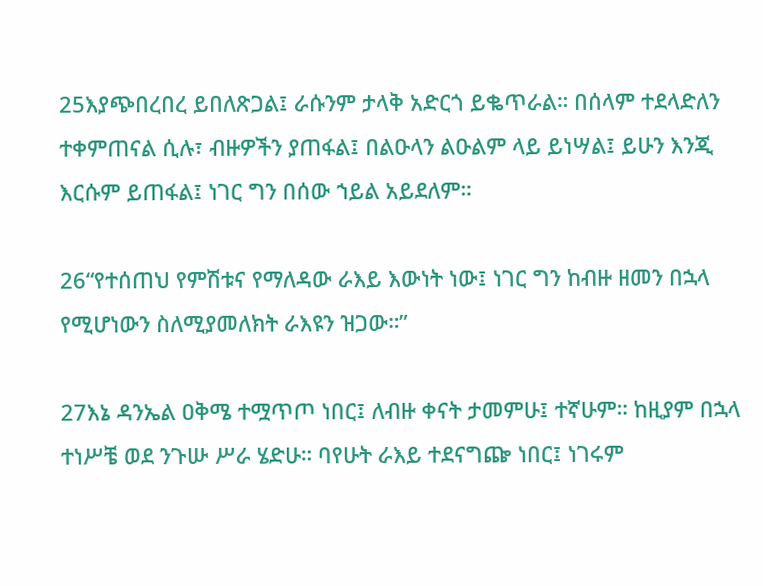25እያጭበረበረ ይበለጽጋል፤ ራሱንም ታላቅ አድርጎ ይቈጥራል። በሰላም ተደላድለን ተቀምጠናል ሲሉ፣ ብዙዎችን ያጠፋል፤ በልዑላን ልዑልም ላይ ይነሣል፤ ይሁን እንጂ እርሱም ይጠፋል፤ ነገር ግን በሰው ኀይል አይደለም።

26“የተሰጠህ የምሽቱና የማለዳው ራእይ እውነት ነው፤ ነገር ግን ከብዙ ዘመን በኋላ የሚሆነውን ስለሚያመለክት ራእዩን ዝጋው።”

27እኔ ዳንኤል ዐቅሜ ተሟጥጦ ነበር፤ ለብዙ ቀናት ታመምሁ፤ ተኛሁም። ከዚያም በኋላ ተነሥቼ ወደ ንጉሡ ሥራ ሄድሁ። ባየሁት ራእይ ተደናግጬ ነበር፤ ነገሩም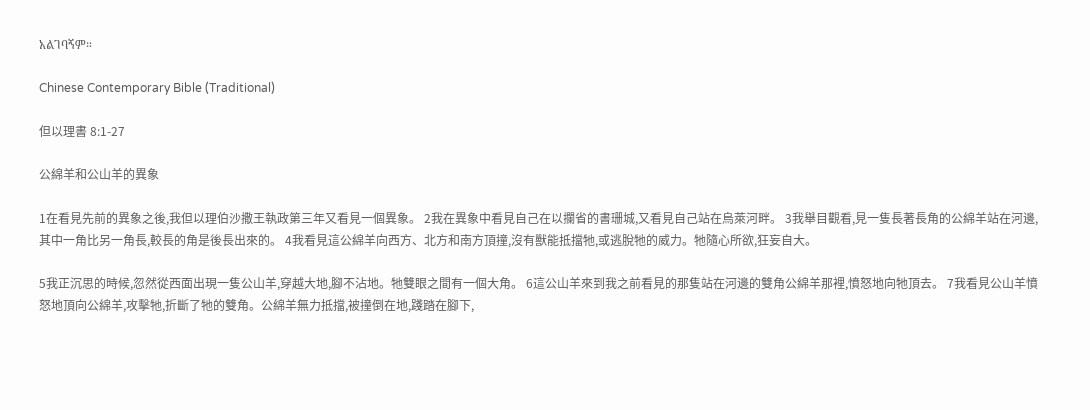አልገባኝም።

Chinese Contemporary Bible (Traditional)

但以理書 8:1-27

公綿羊和公山羊的異象

1在看見先前的異象之後,我但以理伯沙撒王執政第三年又看見一個異象。 2我在異象中看見自己在以攔省的書珊城,又看見自己站在烏萊河畔。 3我舉目觀看,見一隻長著長角的公綿羊站在河邊,其中一角比另一角長,較長的角是後長出來的。 4我看見這公綿羊向西方、北方和南方頂撞,沒有獸能抵擋牠,或逃脫牠的威力。牠隨心所欲,狂妄自大。

5我正沉思的時候,忽然從西面出現一隻公山羊,穿越大地,腳不沾地。牠雙眼之間有一個大角。 6這公山羊來到我之前看見的那隻站在河邊的雙角公綿羊那裡,憤怒地向牠頂去。 7我看見公山羊憤怒地頂向公綿羊,攻擊牠,折斷了牠的雙角。公綿羊無力抵擋,被撞倒在地,踐踏在腳下,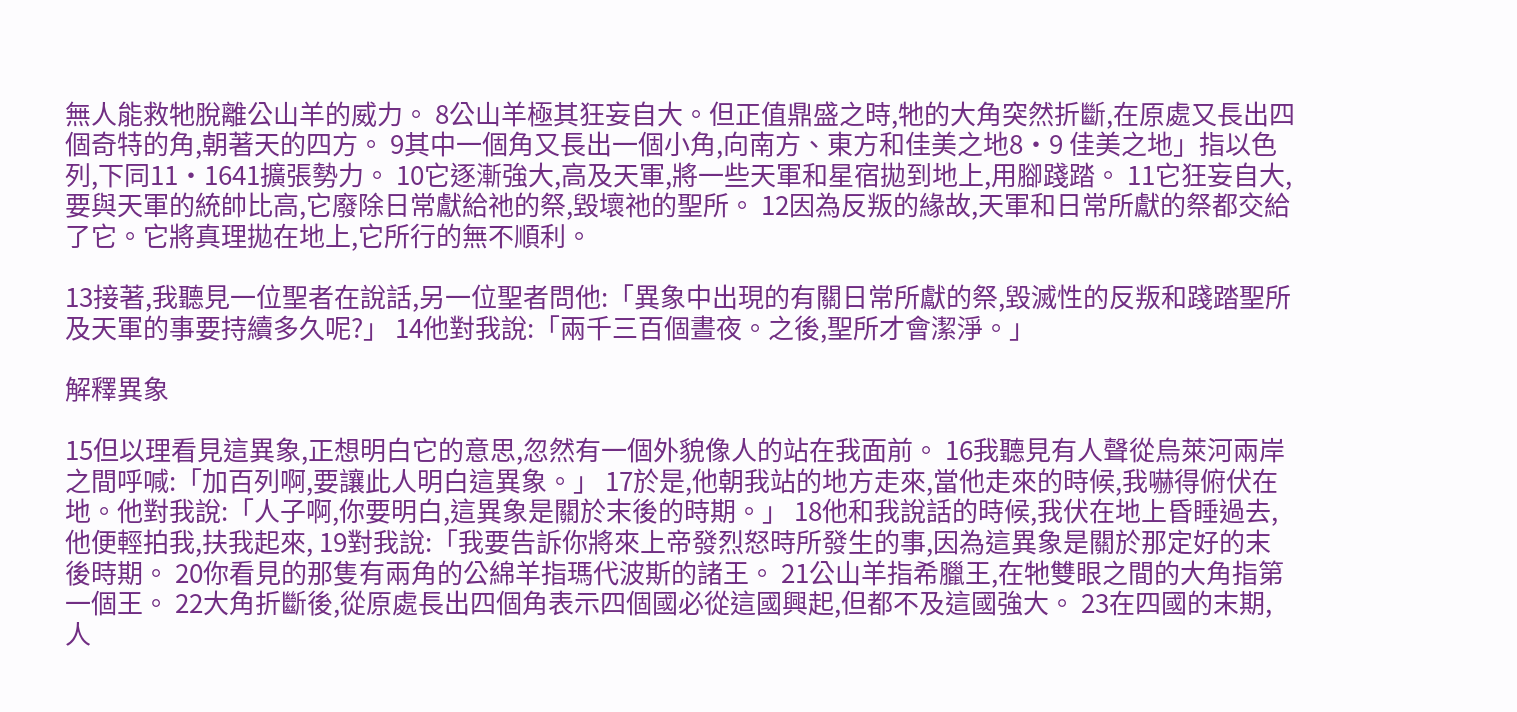無人能救牠脫離公山羊的威力。 8公山羊極其狂妄自大。但正值鼎盛之時,牠的大角突然折斷,在原處又長出四個奇特的角,朝著天的四方。 9其中一個角又長出一個小角,向南方、東方和佳美之地8·9 佳美之地」指以色列,下同11·1641擴張勢力。 10它逐漸強大,高及天軍,將一些天軍和星宿拋到地上,用腳踐踏。 11它狂妄自大,要與天軍的統帥比高,它廢除日常獻給祂的祭,毀壞祂的聖所。 12因為反叛的緣故,天軍和日常所獻的祭都交給了它。它將真理拋在地上,它所行的無不順利。

13接著,我聽見一位聖者在說話,另一位聖者問他:「異象中出現的有關日常所獻的祭,毀滅性的反叛和踐踏聖所及天軍的事要持續多久呢?」 14他對我說:「兩千三百個晝夜。之後,聖所才會潔淨。」

解釋異象

15但以理看見這異象,正想明白它的意思,忽然有一個外貌像人的站在我面前。 16我聽見有人聲從烏萊河兩岸之間呼喊:「加百列啊,要讓此人明白這異象。」 17於是,他朝我站的地方走來,當他走來的時候,我嚇得俯伏在地。他對我說:「人子啊,你要明白,這異象是關於末後的時期。」 18他和我說話的時候,我伏在地上昏睡過去,他便輕拍我,扶我起來, 19對我說:「我要告訴你將來上帝發烈怒時所發生的事,因為這異象是關於那定好的末後時期。 20你看見的那隻有兩角的公綿羊指瑪代波斯的諸王。 21公山羊指希臘王,在牠雙眼之間的大角指第一個王。 22大角折斷後,從原處長出四個角表示四個國必從這國興起,但都不及這國強大。 23在四國的末期,人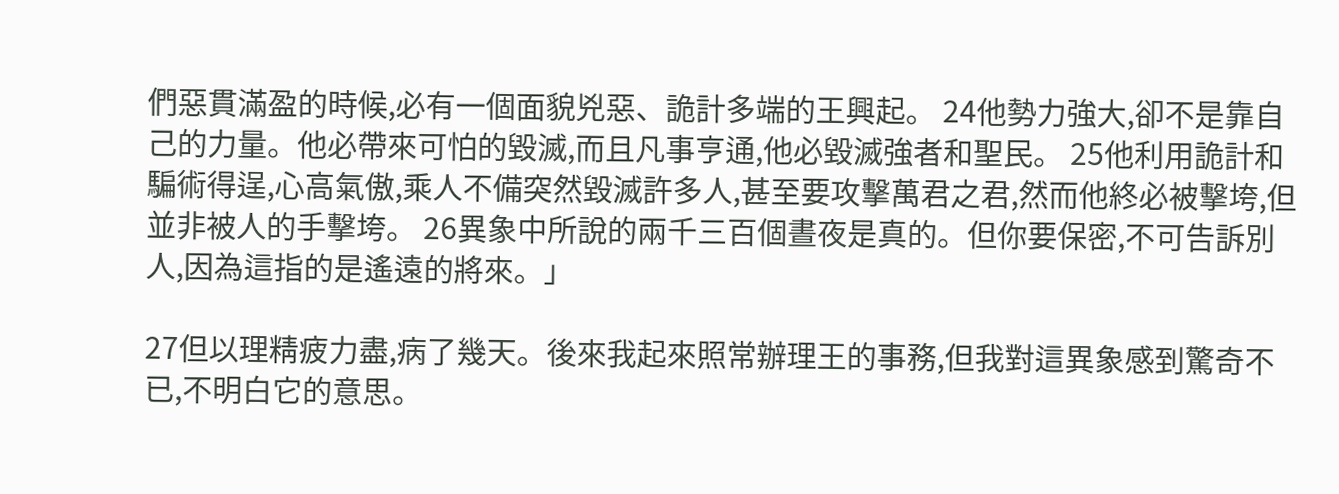們惡貫滿盈的時候,必有一個面貌兇惡、詭計多端的王興起。 24他勢力強大,卻不是靠自己的力量。他必帶來可怕的毀滅,而且凡事亨通,他必毀滅強者和聖民。 25他利用詭計和騙術得逞,心高氣傲,乘人不備突然毀滅許多人,甚至要攻擊萬君之君,然而他終必被擊垮,但並非被人的手擊垮。 26異象中所說的兩千三百個晝夜是真的。但你要保密,不可告訴別人,因為這指的是遙遠的將來。」

27但以理精疲力盡,病了幾天。後來我起來照常辦理王的事務,但我對這異象感到驚奇不已,不明白它的意思。